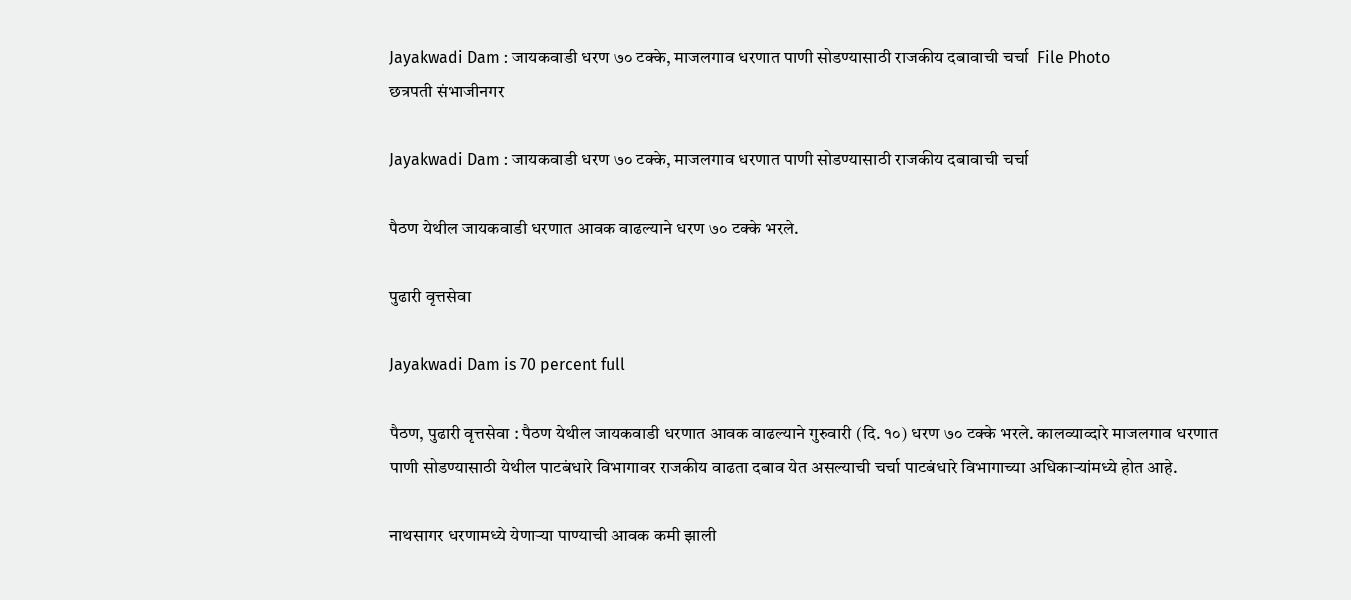Jayakwadi Dam : जायकवाडी धरण ७० टक्के, माजलगाव धरणात पाणी सोडण्यासाठी राजकीय दबावाची चर्चा  File Photo
छत्रपती संभाजीनगर

Jayakwadi Dam : जायकवाडी धरण ७० टक्के, माजलगाव धरणात पाणी सोडण्यासाठी राजकीय दबावाची चर्चा

पैठण येथील जायकवाडी धरणात आवक वाढल्याने धरण ७० टक्के भरले.

पुढारी वृत्तसेवा

Jayakwadi Dam is 70 percent full

पैठण, पुढारी वृत्तसेवा : पैठण येथील जायकवाडी धरणात आवक वाढल्याने गुरुवारी (दि. १०) धरण ७० टक्के भरले. कालव्याव्दारे माजलगाव धरणात पाणी सोडण्यासाठी येथील पाटबंधारे विभागावर राजकीय वाढता दबाव येत असल्याची चर्चा पाटबंधारे विभागाच्या अधिकाऱ्यांमध्ये होत आहे.

नाथसागर धरणामध्ये येणाऱ्या पाण्याची आवक कमी झाली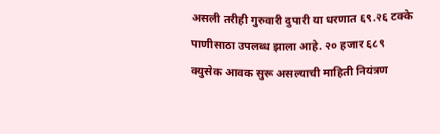असली तरीही गुरुवारी दुपारी या धरणात ६९.२६ टक्के पाणीसाठा उपलब्ध झाला आहे. २० हजार ६८९ क्युसेक आवक सुरू असल्याची माहिती नियंत्रण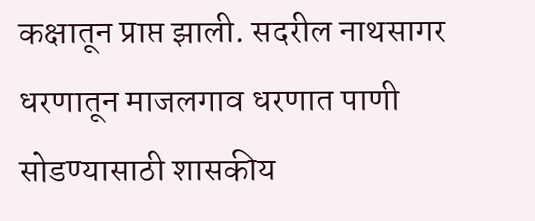कक्षातून प्राप्त झाली. सदरील नाथसागर धरणातून माजलगाव धरणात पाणी सोडण्यासाठी शासकीय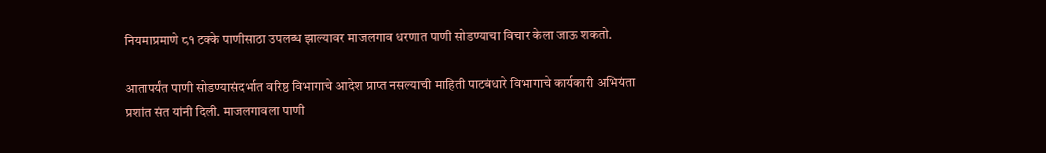नियमाप्रमाणे ८१ टक्के पाणीसाठा उपलब्ध झाल्यावर माजलगाव धरणात पाणी सोडण्याचा विचार केला जाऊ शकतो.

आतापर्यंत पाणी सोडण्यासंदर्भात वरिष्ठ विभागाचे आदेश प्राप्त नसल्याची माहिती पाटबंधारे विभागाचे कार्यकारी अभियंता प्रशांत संत यांनी दिली. माजलगावला पाणी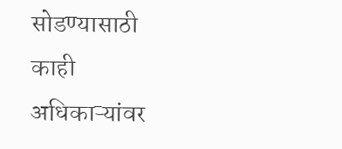सोडण्यासाठी काही अधिकाऱ्यांवर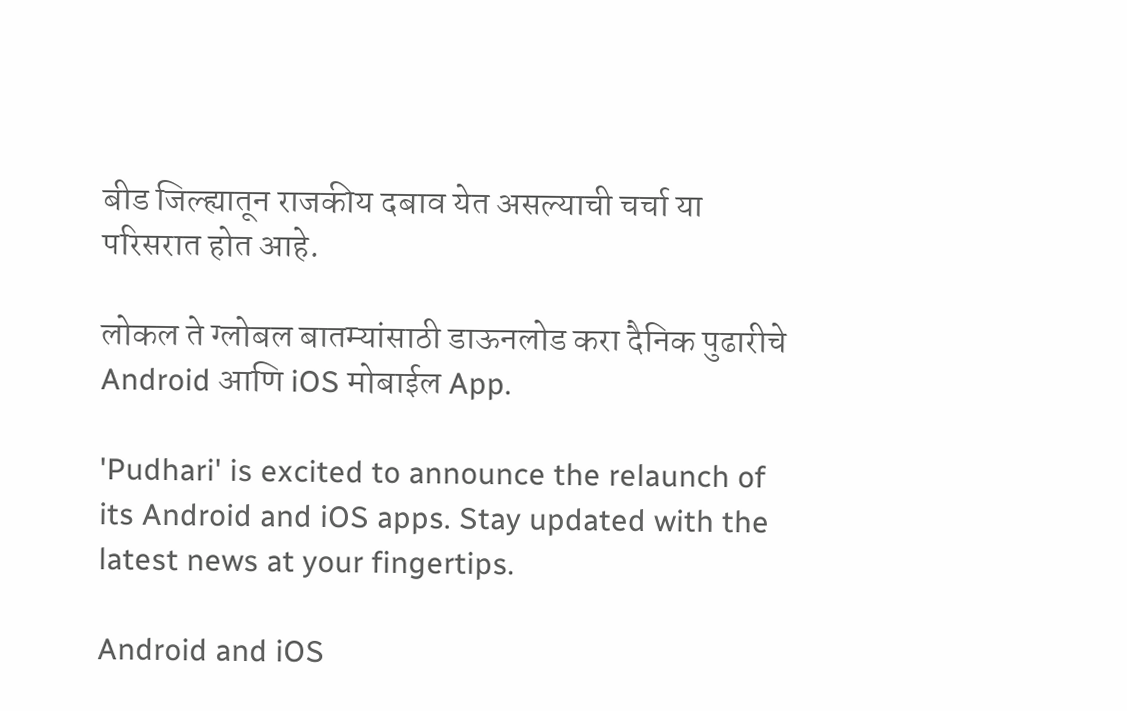बीड जिल्ह्यातून राजकीय दबाव येत असल्याची चर्चा या परिसरात होत आहे.

लोकल ते ग्लोबल बातम्यांसाठी डाऊनलोड करा दैनिक पुढारीचे Android आणि iOS मोबाईल App.

'Pudhari' is excited to announce the relaunch of its Android and iOS apps. Stay updated with the latest news at your fingertips.

Android and iOS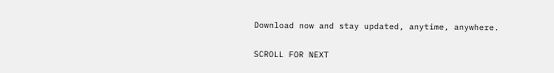Download now and stay updated, anytime, anywhere.

SCROLL FOR NEXT